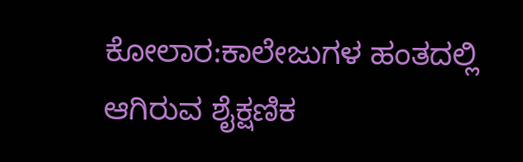ಕೋಲಾರ:ಕಾಲೇಜುಗಳ ಹಂತದಲ್ಲಿ ಆಗಿರುವ ಶೈಕ್ಷಣಿಕ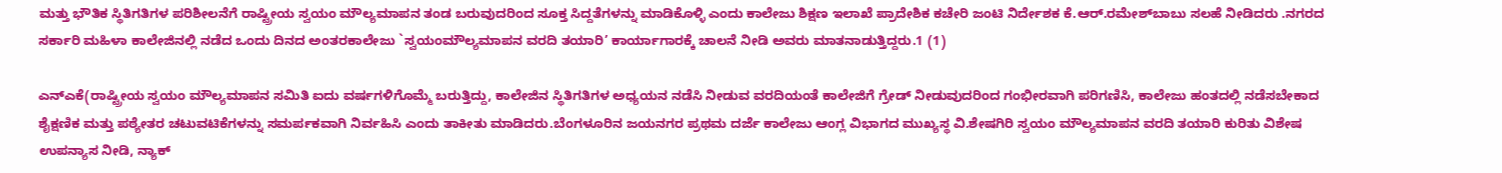ಮತ್ತು ಭೌತಿಕ ಸ್ಥಿತಿಗತಿಗಳ ಪರಿಶೀಲನೆಗೆ ರಾಷ್ಟ್ರೀಯ ಸ್ವಯಂ ಮೌಲ್ಯಮಾಪನ ತಂಡ ಬರುವುದರಿಂದ ಸೂಕ್ತ ಸಿದ್ದತೆಗಳನ್ನು ಮಾಡಿಕೊಳ್ಳಿ ಎಂದು ಕಾಲೇಜು ಶಿಕ್ಷಣ ಇಲಾಖೆ ಪ್ರಾದೇಶಿಕ ಕಚೇರಿ ಜಂಟಿ ನಿರ್ದೇಶಕ ಕೆ.ಆರ್.ರಮೇಶ್‍ಬಾಬು ಸಲಹೆ ನೀಡಿದರು .ನಗರದ ಸರ್ಕಾರಿ ಮಹಿಳಾ ಕಾಲೇಜಿನಲ್ಲಿ ನಡೆದ ಒಂದು ದಿನದ ಅಂತರಕಾಲೇಜು `ಸ್ವಯಂಮೌಲ್ಯಮಾಪನ ವರದಿ ತಯಾರಿ’ ಕಾರ್ಯಾಗಾರಕ್ಕೆ ಚಾಲನೆ ನೀಡಿ ಅವರು ಮಾತನಾಡುತ್ತಿದ್ದರು.1 (1)

ಎನ್‍ಎಕೆ(ರಾಷ್ಟ್ರೀಯ ಸ್ವಯಂ ಮೌಲ್ಯಮಾಪನ ಸಮಿತಿ ಐದು ವರ್ಷಗಳಿಗೊಮ್ಮೆ ಬರುತ್ತಿದ್ದು, ಕಾಲೇಜಿನ ಸ್ಥಿತಿಗತಿಗಳ ಅಧ್ಯಯನ ನಡೆಸಿ ನೀಡುವ ವರದಿಯಂತೆ ಕಾಲೇಜಿಗೆ ಗ್ರೇಡ್ ನೀಡುವುದರಿಂದ ಗಂಭೀರವಾಗಿ ಪರಿಗಣಿಸಿ, ಕಾಲೇಜು ಹಂತದಲ್ಲಿ ನಡೆಸಬೇಕಾದ ಶೈಕ್ಷಣಿಕ ಮತ್ತು ಪಠ್ಯೇತರ ಚಟುವಟಿಕೆಗಳನ್ನು ಸಮರ್ಪಕವಾಗಿ ನಿರ್ವಹಿಸಿ ಎಂದು ತಾಕೀತು ಮಾಡಿದರು.ಬೆಂಗಳೂರಿನ ಜಯನಗರ ಪ್ರಥಮ ದರ್ಜೆ ಕಾಲೇಜು ಆಂಗ್ಲ ವಿಭಾಗದ ಮುಖ್ಯಸ್ಥ ವಿ.ಶೇಷಗಿರಿ ಸ್ವಯಂ ಮೌಲ್ಯಮಾಪನ ವರದಿ ತಯಾರಿ ಕುರಿತು ವಿಶೇಷ ಉಪನ್ಯಾಸ ನೀಡಿ, ನ್ಯಾಕ್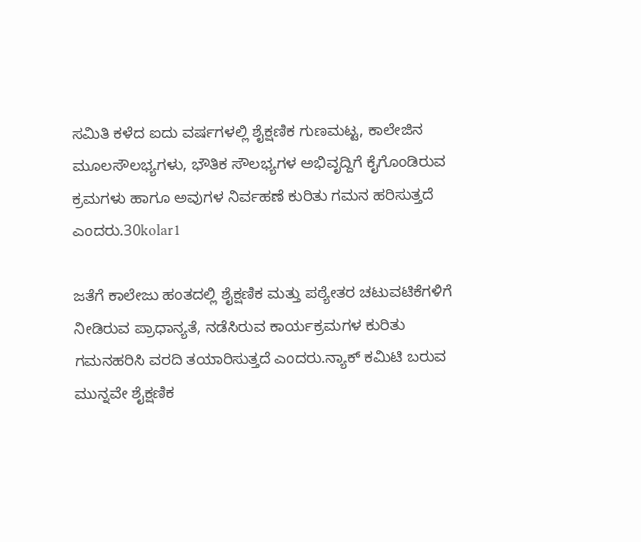ಸಮಿತಿ ಕಳೆದ ಐದು ವರ್ಷಗಳಲ್ಲಿ ಶೈಕ್ಷಣಿಕ ಗುಣಮಟ್ಟ, ಕಾಲೇಜಿನ ಮೂಲಸೌಲಭ್ಯಗಳು, ಭೌತಿಕ ಸೌಲಭ್ಯಗಳ ಅಭಿವೃದ್ದಿಗೆ ಕೈಗೊಂಡಿರುವ ಕ್ರಮಗಳು ಹಾಗೂ ಅವುಗಳ ನಿರ್ವಹಣೆ ಕುರಿತು ಗಮನ ಹರಿಸುತ್ತದೆ ಎಂದರು.30kolar1

ಜತೆಗೆ ಕಾಲೇಜು ಹಂತದಲ್ಲಿ ಶೈಕ್ಷಣಿಕ ಮತ್ತು ಪಠ್ಯೇತರ ಚಟುವಟಿಕೆಗಳಿಗೆ ನೀಡಿರುವ ಪ್ರಾಧಾನ್ಯತೆ, ನಡೆಸಿರುವ ಕಾರ್ಯಕ್ರಮಗಳ ಕುರಿತು ಗಮನಹರಿಸಿ ವರದಿ ತಯಾರಿಸುತ್ತದೆ ಎಂದರು.ನ್ಯಾಕ್ ಕಮಿಟಿ ಬರುವ ಮುನ್ನವೇ ಶೈಕ್ಷಣಿಕ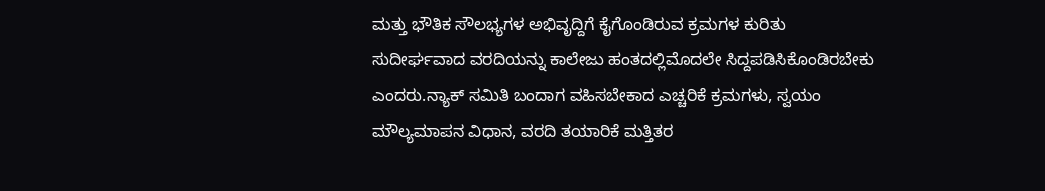ಮತ್ತು ಭೌತಿಕ ಸೌಲಭ್ಯಗಳ ಅಭಿವೃದ್ದಿಗೆ ಕೈಗೊಂಡಿರುವ ಕ್ರಮಗಳ ಕುರಿತು ಸುದೀರ್ಘವಾದ ವರದಿಯನ್ನು ಕಾಲೇಜು ಹಂತದಲ್ಲಿಮೊದಲೇ ಸಿದ್ದಪಡಿಸಿಕೊಂಡಿರಬೇಕು ಎಂದರು.ನ್ಯಾಕ್ ಸಮಿತಿ ಬಂದಾಗ ವಹಿಸಬೇಕಾದ ಎಚ್ಚರಿಕೆ ಕ್ರಮಗಳು, ಸ್ವಯಂ ಮೌಲ್ಯಮಾಪನ ವಿಧಾನ, ವರದಿ ತಯಾರಿಕೆ ಮತ್ತಿತರ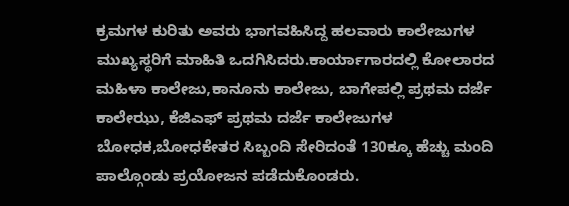ಕ್ರಮಗಳ ಕುರಿತು ಅವರು ಭಾಗವಹಿಸಿದ್ದ ಹಲವಾರು ಕಾಲೇಜುಗಳ ಮುಖ್ಯಸ್ಥರಿಗೆ ಮಾಹಿತಿ ಒದಗಿಸಿದರು.ಕಾರ್ಯಾಗಾರದಲ್ಲಿ ಕೋಲಾರದ ಮಹಿಳಾ ಕಾಲೇಜು,ಕಾನೂನು ಕಾಲೇಜು, ಬಾಗೇಪಲ್ಲಿ ಪ್ರಥಮ ದರ್ಜೆ ಕಾಲೇಝು, ಕೆಜಿಎಫ್ ಪ್ರಥಮ ದರ್ಜೆ ಕಾಲೇಜುಗಳ ಬೋಧಕ,ಬೋಧಕೇತರ ಸಿಬ್ಬಂದಿ ಸೇರಿದಂತೆ 130ಕ್ಕೂ ಹೆಚ್ಚು ಮಂದಿ ಪಾಲ್ಗೊಂಡು ಪ್ರಯೋಜನ ಪಡೆದುಕೊಂಡರು.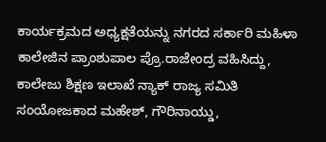ಕಾರ್ಯಕ್ರಮದ ಅಧ್ಯಕ್ಷತೆಯನ್ನು ನಗರದ ಸರ್ಕಾರಿ ಮಹಿಳಾ ಕಾಲೇಜಿನ ಪ್ರಾಂಶುಪಾಲ ಪ್ರೊ.ರಾಜೇಂದ್ರ ವಹಿಸಿದ್ದು, ಕಾಲೇಜು ಶಿಕ್ಷಣ ಇಲಾಖೆ ನ್ಯಾಕ್ ರಾಜ್ಯ ಸಮಿತಿ ಸಂಯೋಜಕಾದ ಮಹೇಶ್, ಗೌರಿನಾಯ್ಡು,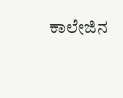ಕಾಲೇಜಿನ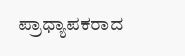ಪ್ರಾಧ್ಯಾಪಕರಾದ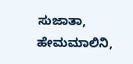ಸುಜಾತಾ, ಹೇಮಮಾಲಿನಿ,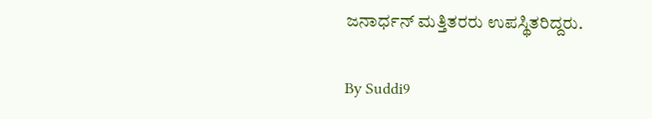ಜನಾರ್ಧನ್ ಮತ್ತಿತರರು ಉಪಸ್ಥಿತರಿದ್ದರು.

By Suddi9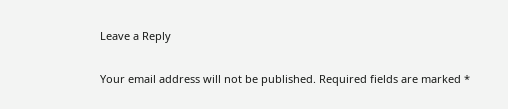Leave a Reply

Your email address will not be published. Required fields are marked *